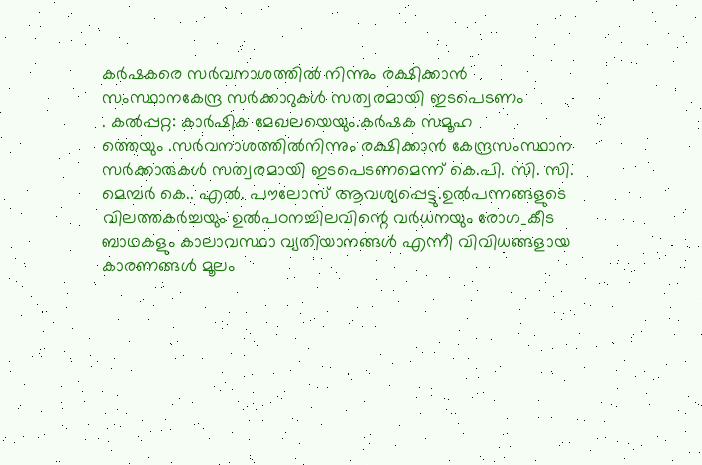കർഷകരെ സർവനാശത്തിൽ നിന്നും രക്ഷിക്കാൻ സംസ്ഥാനകേന്ദ്ര സർക്കാറുകൾ സത്വരമായി ഇടപെടണം
. കൽപ്പറ്റ: കാർഷിക മേഖലയെയും.കർഷക സമൂഹ
ത്തെയും .സർവനാശത്തിൽനിന്നും രക്ഷിക്കാൻ കേന്ദ്രസംസ്ഥാന സർക്കാരുകൾ സത്വരമായി ഇടപെടണമെന്ന് കെ.പി. സി. സി. മെമ്പർ കെ.. എൽ. പൗലോസ് ആവശ്യപ്പെട്ടു.ഉൽപന്നങ്ങളുടെ വിലത്തകർച്ചയും ഉൽപഠനച്ചിലവിന്റെ വർധനയും രോഗ_കീട ബാഥകളും കാലാവസ്ഥാ വ്യതിയാനങ്ങൾ എന്നീ വിവിധങ്ങളായ കാരണങ്ങൾ മൂലം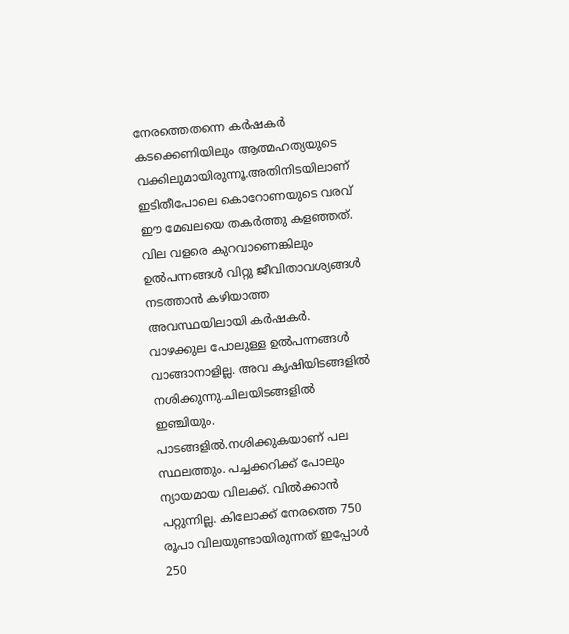നേരത്തെതന്നെ കർഷകർ കടക്കെണിയിലും ആത്മഹത്യയുടെ വക്കിലുമായിരുന്നൂ.അതിനിടയിലാണ് ഇടിതീപോലെ കൊറോണയുടെ വരവ് ഈ മേഖലയെ തകർത്തു കളഞ്ഞത്. വില വളരെ കുറവാണെങ്കിലും ഉൽപന്നങ്ങൾ വിറ്റു ജീവിതാവശ്യങ്ങൾ നടത്താൻ കഴിയാത്ത അവസ്ഥയിലായി കർഷകർ. വാഴക്കുല പോലുള്ള ഉൽപന്നങ്ങൾ വാങ്ങാനാളില്ല. അവ കൃഷിയിടങ്ങളിൽ നശിക്കുന്നു.ചിലയിടങ്ങളിൽ ഇഞ്ചിയും. പാടങ്ങളിൽ.നശിക്കുകയാണ് പല സ്ഥലത്തും. പച്ചക്കറിക്ക് പോലും ന്യായമായ വിലക്ക്. വിൽക്കാൻ പറ്റുന്നില്ല. കിലോക്ക് നേരത്തെ 750 രൂപാ വിലയുണ്ടായിരുന്നത് ഇപ്പോൾ 250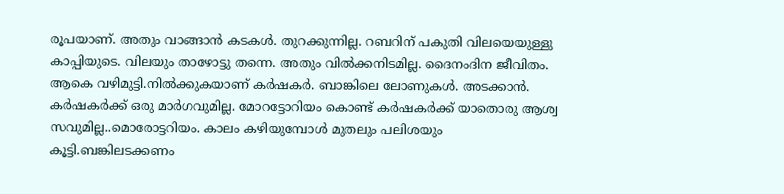രൂപയാണ്. അതും വാങ്ങാൻ കടകൾ. തുറക്കുന്നില്ല. റബറിന് പകുതി വിലയെയുള്ളു കാപ്പിയുടെ. വിലയും താഴോട്ടു തന്നെ. അതും വിൽക്കനിടമില്ല. ദൈനംദിന ജീവിതം. ആകെ വഴിമുട്ടി.നിൽക്കുകയാണ് കർഷകർ. ബാങ്കിലെ ലോണുകൾ. അടക്കാൻ. കർഷകർക്ക് ഒരു മാർഗവുമില്ല. മോറട്ടോറിയം കൊണ്ട് കർഷകർക്ക് യാതൊരു ആശ്വ സവുമില്ല..മൊരോട്ടറിയം. കാലം കഴിയുമ്പോൾ മുതലും പലിശയും കൂട്ടി.ബങ്കിലടക്കണം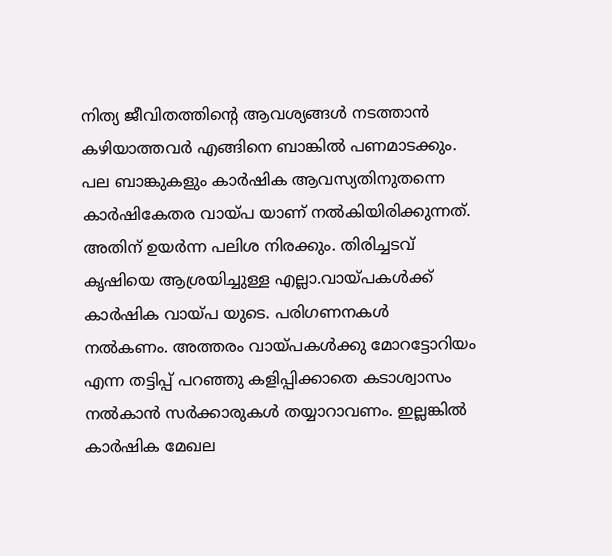നിത്യ ജീവിതത്തിന്റെ ആവശ്യങ്ങൾ നടത്താൻ കഴിയാത്തവർ എങ്ങിനെ ബാങ്കിൽ പണമാടക്കും. പല ബാങ്കുകളും കാർഷിക ആവസ്യതിനുതന്നെ കാർഷികേതര വായ്പ യാണ് നൽകിയിരിക്കുന്നത്. അതിന് ഉയർന്ന പലിശ നിരക്കും. തിരിച്ചടവ് കൃഷിയെ ആശ്രയിച്ചുള്ള എല്ലാ.വായ്പകൾക്ക് കാർഷിക വായ്പ യുടെ. പരിഗണനകൾ നൽകണം. അത്തരം വായ്പകൾക്കു മോറട്ടോറിയം എന്ന തട്ടിപ്പ് പറഞ്ഞു കളിപ്പിക്കാതെ കടാശ്വാസം നൽകാൻ സർക്കാരുകൾ തയ്യാറാവണം. ഇല്ലങ്കിൽ കാർഷിക മേഖല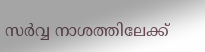സർവ്വ നാശത്തിലേക്ക്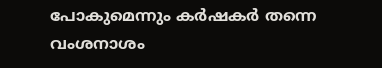പോകുമെന്നും കർഷകർ തന്നെ വംശനാശം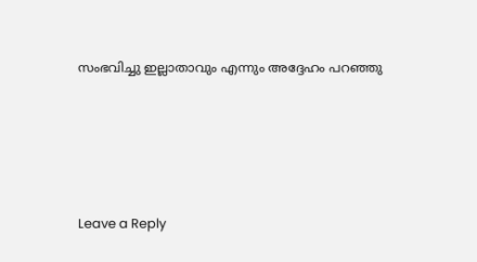സംഭവിച്ചു ഇല്ലാതാവും എന്നും അദ്ദേഹം പറഞ്ഞു





Leave a Reply